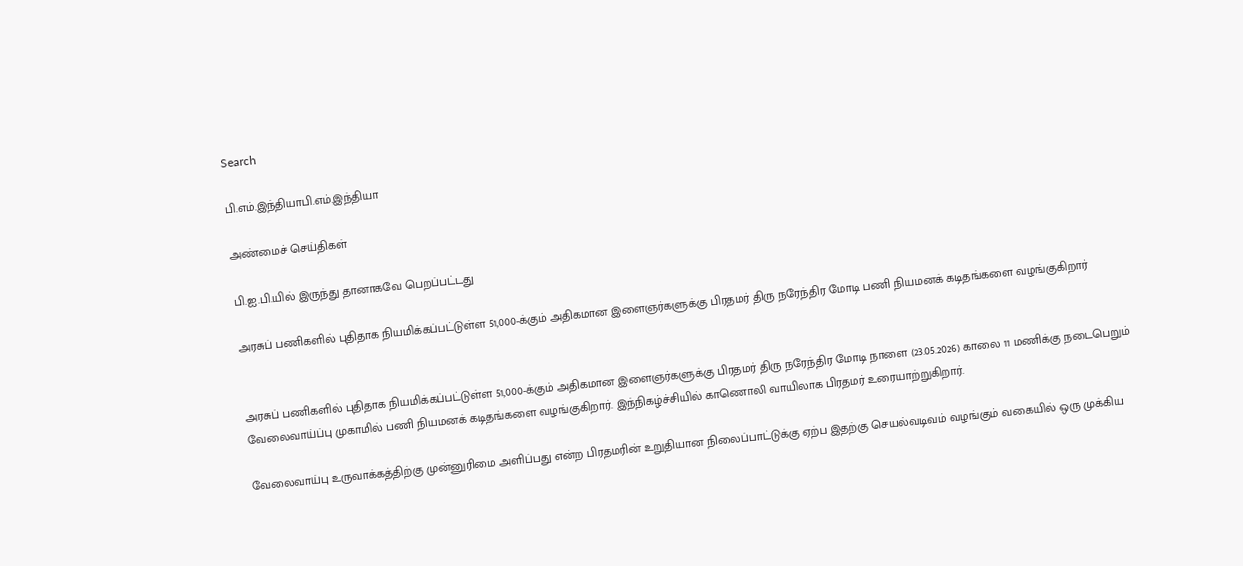Search

பி.எம்.இந்தியாபி.எம்.இந்தியா

அண்மைச் செய்திகள்

பி.ஐ.பி.யில் இருந்து தானாகவே பெறப்பட்டது

அரசுப் பணிகளில் புதிதாக நியமிக்கப்பட்டுள்ள 51,000-க்கும் அதிகமான இளைஞர்களுக்கு பிரதமர் திரு நரேந்திர மோடி பணி நியமனக் கடிதங்களை வழங்குகிறார்


அரசுப் பணிகளில் புதிதாக நியமிக்கப்பட்டுள்ள 51,000-க்கும் அதிகமான இளைஞர்களுக்கு பிரதமர் திரு நரேந்திர மோடி நாளை (23.05.2026) காலை 11 மணிக்கு நடைபெறும் வேலைவாய்ப்பு முகாமில் பணி நியமனக் கடிதங்களை வழங்குகிறார். இந்நிகழ்ச்சியில் காணொலி வாயிலாக பிரதமர் உரையாற்றுகிறார்.

வேலைவாய்பு உருவாக்கத்திற்கு முன்னுரிமை அளிப்பது என்ற பிரதமரின் உறுதியான நிலைப்பாட்டுக்கு ஏற்ப இதற்கு செயல்வடிவம் வழங்கும் வகையில் ஒரு முக்கிய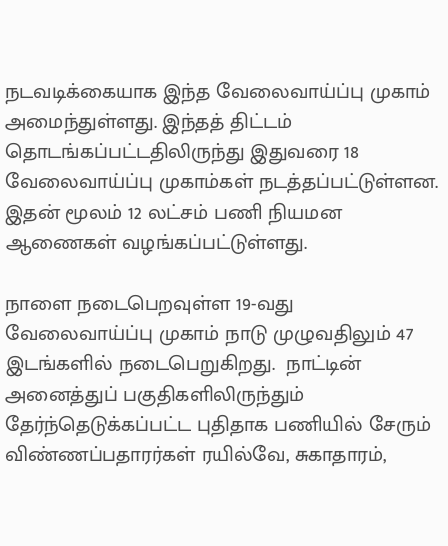நடவடிக்கையாக இந்த வேலைவாய்ப்பு முகாம் அமைந்துள்ளது. இந்தத் திட்டம் தொடங்கப்பட்டதிலிருந்து இதுவரை 18 வேலைவாய்ப்பு முகாம்கள் நடத்தப்பட்டுள்ளன. இதன் மூலம் 12 லட்சம் பணி நியமன ஆணைகள் வழங்கப்பட்டுள்ளது.

நாளை நடைபெறவுள்ள 19-வது வேலைவாய்ப்பு முகாம் நாடு முழுவதிலும் 47 இடங்களில் நடைபெறுகிறது.  நாட்டின் அனைத்துப் பகுதிகளிலிருந்தும் தேர்ந்தெடுக்கப்பட்ட புதிதாக பணியில் சேரும் விண்ணப்பதாரர்கள் ரயில்வே, சுகாதாரம்,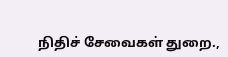நிதிச் சேவைகள் துறை.,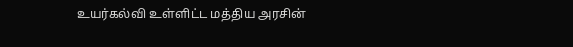உயர்கல்வி உள்ளிட்ட மத்திய அரசின்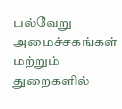பல்வேறு அமைச்சகங்கள் மற்றும் துறைகளில்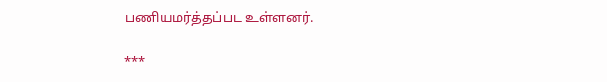பணியமர்த்தப்பட உள்ளனர்.

***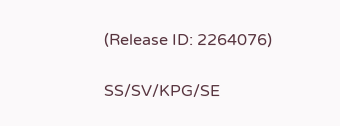(Release ID: 2264076)

SS/SV/KPG/SE